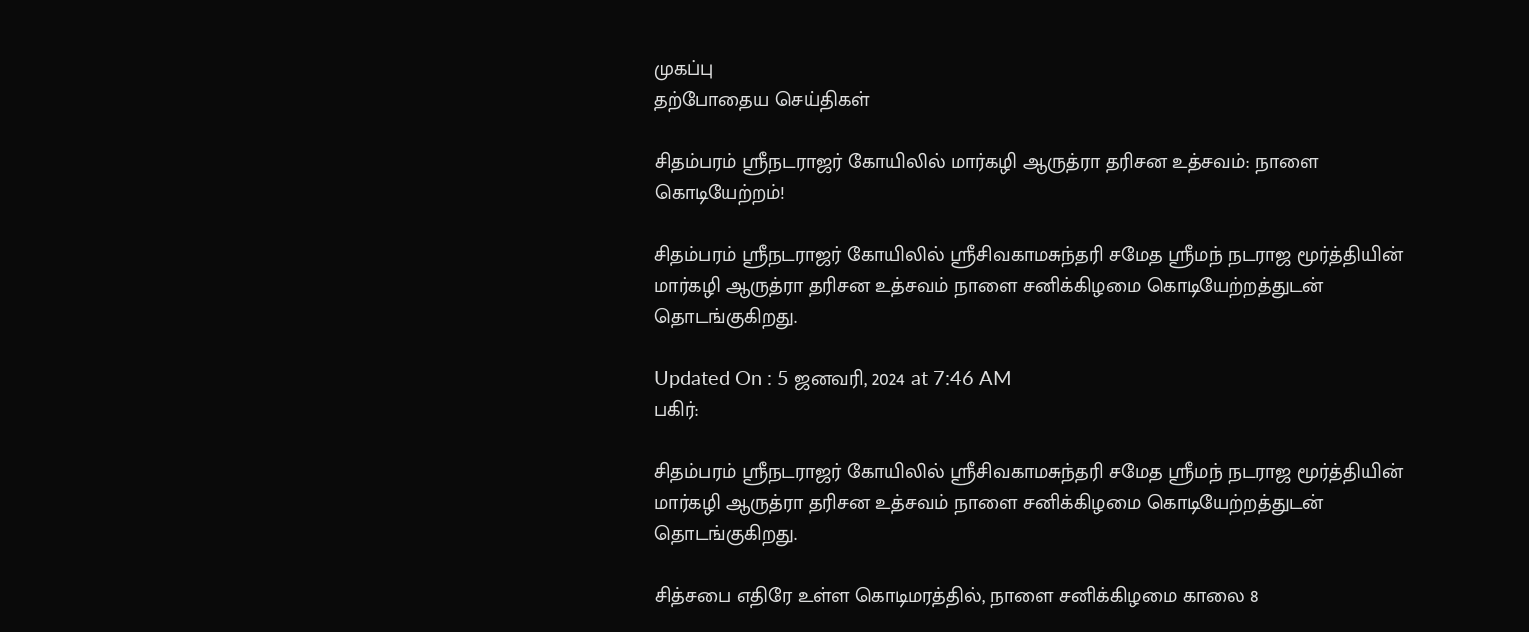முகப்பு
தற்போதைய செய்திகள்

சிதம்பரம் ஸ்ரீநடராஜர் கோயிலில் மார்கழி ஆருத்ரா தரிசன உத்சவம்: நாளை கொடியேற்றம்!

சிதம்பரம் ஸ்ரீநடராஜர் கோயிலில் ஸ்ரீசிவகாமசுந்தரி சமேத ஸ்ரீமந் நடராஜ மூர்த்தியின் மார்கழி ஆருத்ரா தரிசன உத்சவம் நாளை சனிக்கிழமை கொடியேற்றத்துடன் தொடங்குகிறது.

Updated On : 5 ஜனவரி, 2024 at 7:46 AM
பகிர்:

சிதம்பரம் ஸ்ரீநடராஜர் கோயிலில் ஸ்ரீசிவகாமசுந்தரி சமேத ஸ்ரீமந் நடராஜ மூர்த்தியின் மார்கழி ஆருத்ரா தரிசன உத்சவம் நாளை சனிக்கிழமை கொடியேற்றத்துடன் தொடங்குகிறது.

சித்சபை எதிரே உள்ள கொடிமரத்தில், நாளை சனிக்கிழமை காலை 8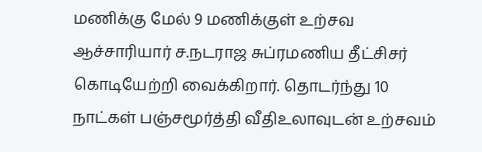மணிக்கு மேல் 9 மணிக்குள் உற்சவ ஆச்சாரியார் ச.நடராஜ சுப்ரமணிய தீட்சிசர் கொடியேற்றி வைக்கிறார். தொடர்ந்து 10 நாட்கள் பஞ்சமூர்த்தி வீதிஉலாவுடன் உற்சவம்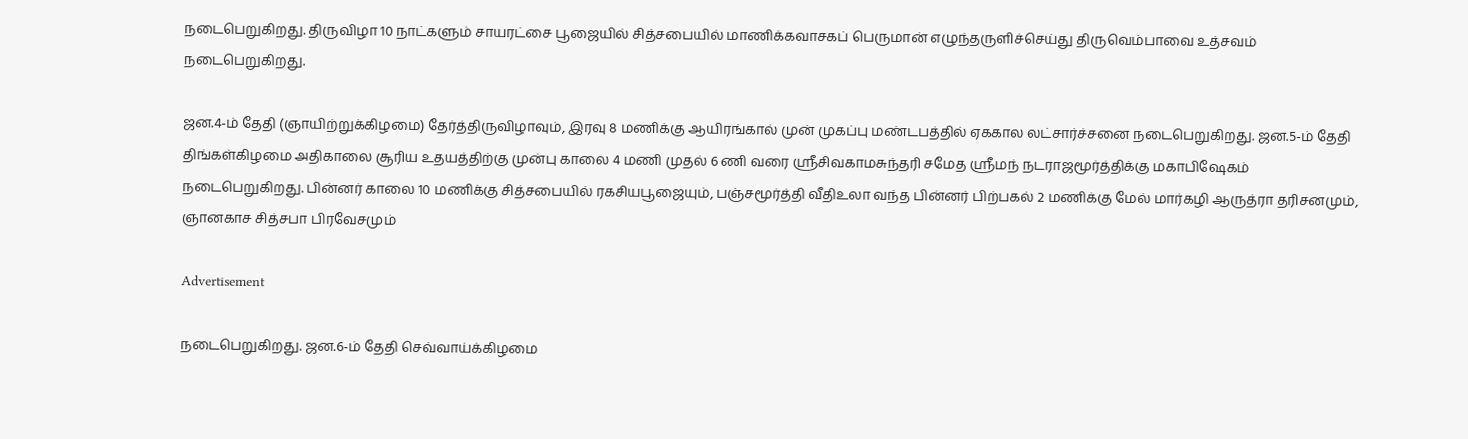நடைபெறுகிறது. திருவிழா 10 நாட்களும் சாயரட்சை பூஜையில் சித்சபையில் மாணிக்கவாசகப் பெருமான் எழுந்தருளிச்செய்து திருவெம்பாவை உத்சவம் நடைபெறுகிறது.

ஜன.4-ம் தேதி (ஞாயிற்றுக்கிழமை) தேர்த்திருவிழாவும், இரவு 8 மணிக்கு ஆயிரங்கால் முன் முகப்பு மண்டபத்தில் ஏககால லட்சார்ச்சனை நடைபெறுகிறது. ஜன.5-ம் தேதி திங்கள்கிழமை அதிகாலை சூரிய உதயத்திற்கு முன்பு காலை 4 மணி முதல் 6 ணி வரை ஸ்ரீசிவகாமசுந்தரி சமேத ஸ்ரீமந் நடராஜமூர்த்திக்கு மகாபிஷேகம் நடைபெறுகிறது. பின்னர் காலை 10 மணிக்கு சித்சபையில் ரகசியபூஜையும், பஞ்சமூர்த்தி வீதிஉலா வந்த பின்னர் பிற்பகல் 2 மணிக்கு மேல் மார்கழி ஆருத்ரா தரிசனமும், ஞானகாச சித்சபா பிரவேசமும்

Advertisement

நடைபெறுகிறது. ஜன.6-ம் தேதி செவ்வாய்க்கிழமை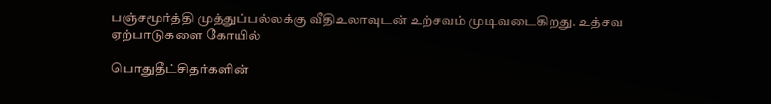பஞ்சமூர்த்தி முத்துப்பல்லக்கு வீதிஉலாவுடன் உற்சவம் முடிவடைகிறது. உத்சவ ஏற்பாடுகளை கோயில்

பொதுதீட்சிதர்களின்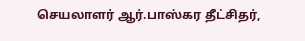செயலாளர் ஆர்.பாஸ்கர தீட்சிதர்,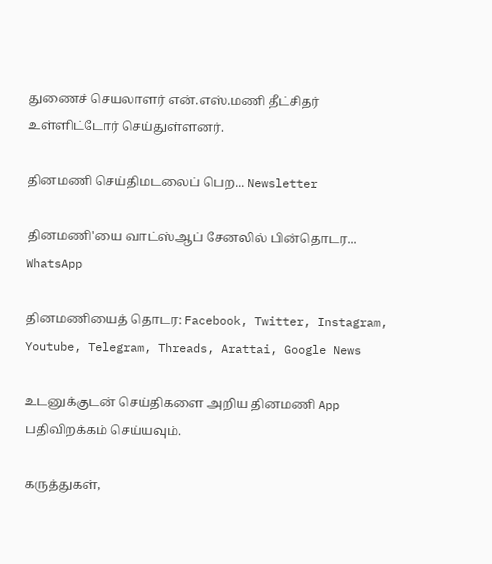துணைச் செயலாளர் என்.எஸ்.மணி தீட்சிதர் உள்ளிட்டோர் செய்துள்ளனர்.

தினமணி செய்திமடலைப் பெற... Newsletter

தினமணி'யை வாட்ஸ்ஆப் சேனலில் பின்தொடர... WhatsApp

தினமணியைத் தொடர: Facebook, Twitter, Instagram, Youtube, Telegram, Threads, Arattai, Google News

உடனுக்குடன் செய்திகளை அறிய தினமணி App பதிவிறக்கம் செய்யவும்.

கருத்துகள்,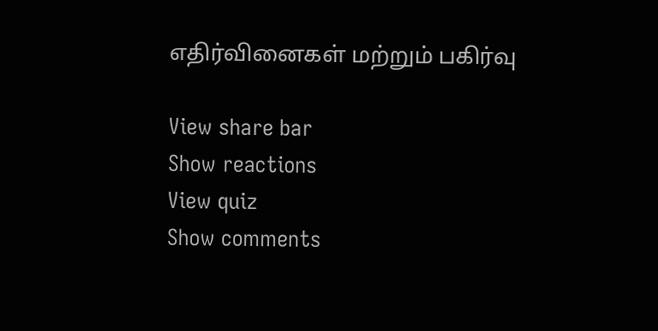எதிர்வினைகள் மற்றும் பகிர்வு

View share bar
Show reactions
View quiz
Show comments